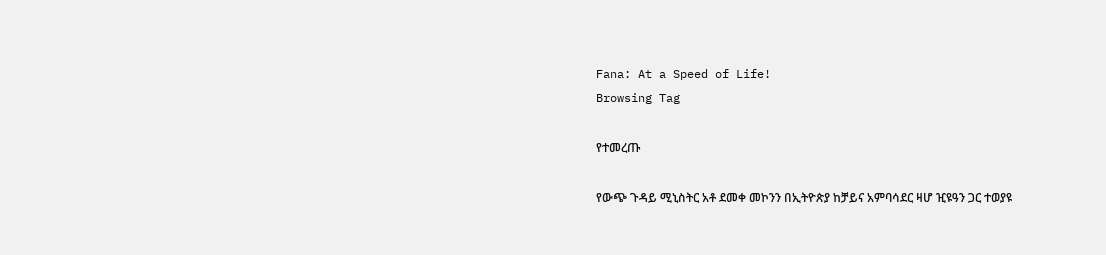Fana: At a Speed of Life!
Browsing Tag

የተመረጡ

የውጭ ጉዳይ ሚኒስትር አቶ ደመቀ መኮንን በኢትዮጵያ ከቻይና አምባሳደር ዛሆ ዢዩዓን ጋር ተወያዩ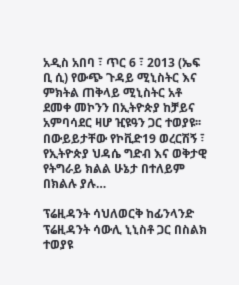አዲስ አበባ ፣ ጥር 6 ፣ 2013 (ኤፍ ቢ ሲ) የውጭ ጉዳይ ሚኒስትር እና ምክትል ጠቅላይ ሚኒስትር አቶ ደመቀ መኮንን በኢትዮጵያ ከቻይና አምባሳደር ዛሆ ዢዩዓን ጋር ተወያዩ፡፡ በውይይታቸው የኮቪድ19 ወረርሽኝ ፣ የኢትዮጵያ ህዳሴ ግድብ እና ወቅታዊ የትግራይ ክልል ሁኔታ በተለይም በክልሉ ያሉ…

ፕሬዚዳንት ሳህለወርቅ ከፊንላንድ ፕሬዚዳንት ሳውሊ ኒኒስቶ ጋር በስልክ ተወያዩ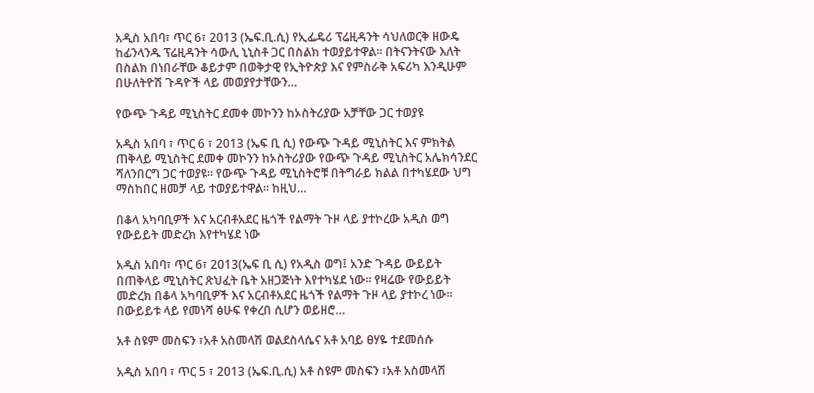አዲስ አበባ፣ ጥር 6፣ 2013 (ኤፍ.ቢ.ሲ) የኢፌዴሪ ፕሬዚዳንት ሳህለወርቅ ዘውዴ ከፊንላንዱ ፕሬዚዳንት ሳውሊ ኒኒስቶ ጋር በስልክ ተወያይተዋል። በትናንትናው እለት በስልክ በነበራቸው ቆይታም በወቅታዊ የኢትዮጵያ እና የምስራቅ አፍሪካ እንዲሁም በሁለትዮሽ ጉዳዮች ላይ መወያየታቸውን…

የውጭ ጉዳይ ሚኒስትር ደመቀ መኮንን ከኦስትሪያው አቻቸው ጋር ተወያዩ

አዲስ አበባ ፣ ጥር 6 ፣ 2013 (ኤፍ ቢ ሲ) የውጭ ጉዳይ ሚኒስትር እና ምክትል ጠቅላይ ሚኒስትር ደመቀ መኮንን ከኦስትሪያው የውጭ ጉዳይ ሚኒስትር አሌክሳንደር ሻለንበርግ ጋር ተወያዩ፡፡ የውጭ ጉዳይ ሚኒስትሮቹ በትግራይ ክልል በተካሄደው ህግ ማስከበር ዘመቻ ላይ ተወያይተዋል፡፡ ከዚህ…

በቆላ አካባቢዎች እና አርብቶአደር ዜጎች የልማት ጉዞ ላይ ያተኮረው አዲስ ወግ የውይይት መድረክ እየተካሄደ ነው

አዲስ አበባ፣ ጥር 6፣ 2013(ኤፍ ቢ ሲ) የአዲስ ወግ፤ አንድ ጉዳይ ውይይት በጠቅላይ ሚኒስትር ጽህፈት ቤት አዘጋጅነት እየተካሄደ ነው፡፡ የዛሬው የውይይት መድረክ በቆላ አካባቢዎች እና አርብቶአደር ዜጎች የልማት ጉዞ ላይ ያተኮረ ነው፡፡ በውይይቱ ላይ የመነሻ ፅሁፍ የቀረበ ሲሆን ወይዘሮ…

አቶ ስዩም መስፍን ፣አቶ አስመላሽ ወልደስላሴና አቶ አባይ ፀሃዬ ተደመሰሱ

አዲስ አበባ ፣ ጥር 5 ፣ 2013 (ኤፍ.ቢ.ሲ) አቶ ስዩም መስፍን ፣አቶ አስመላሽ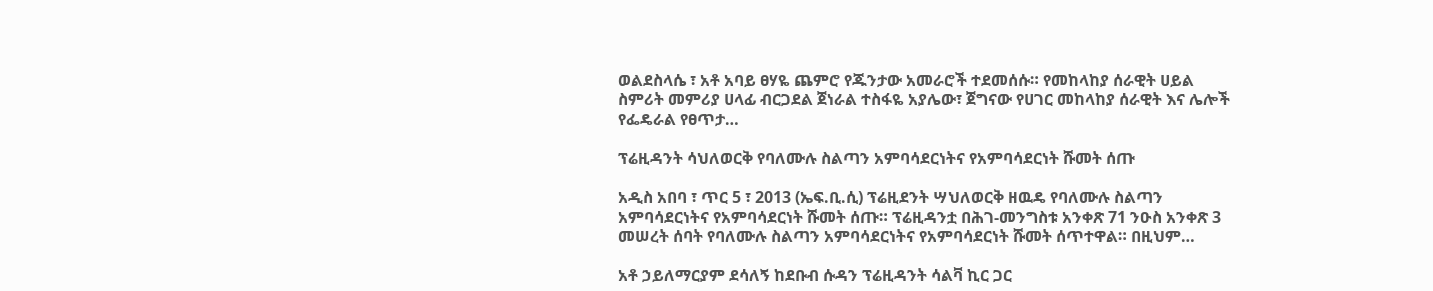ወልደስላሴ ፣ አቶ አባይ ፀሃዬ ጨምሮ የጁንታው አመራሮች ተደመሰሱ። የመከላከያ ሰራዊት ሀይል ስምሪት መምሪያ ሀላፊ ብርጋደል ጀነራል ተስፋዬ አያሌው፣ ጀግናው የሀገር መከላከያ ሰራዊት እና ሌሎች የፌዴራል የፀጥታ…

ፕሬዚዳንት ሳህለወርቅ የባለሙሉ ስልጣን አምባሳደርነትና የአምባሳደርነት ሹመት ሰጡ

አዲስ አበባ ፣ ጥር 5 ፣ 2013 (ኤፍ.ቢ.ሲ) ፕሬዚደንት ሣህለወርቅ ዘዉዴ የባለሙሉ ስልጣን አምባሳደርነትና የአምባሳደርነት ሹመት ሰጡ። ፕሬዚዳንቷ በሕገ-መንግስቱ አንቀጽ 71 ንዑስ አንቀጽ 3 መሠረት ሰባት የባለሙሉ ስልጣን አምባሳደርነትና የአምባሳደርነት ሹመት ሰጥተዋል። በዚህም…

አቶ ኃይለማርያም ደሳለኝ ከደቡብ ሱዳን ፕሬዚዳንት ሳልቫ ኪር ጋር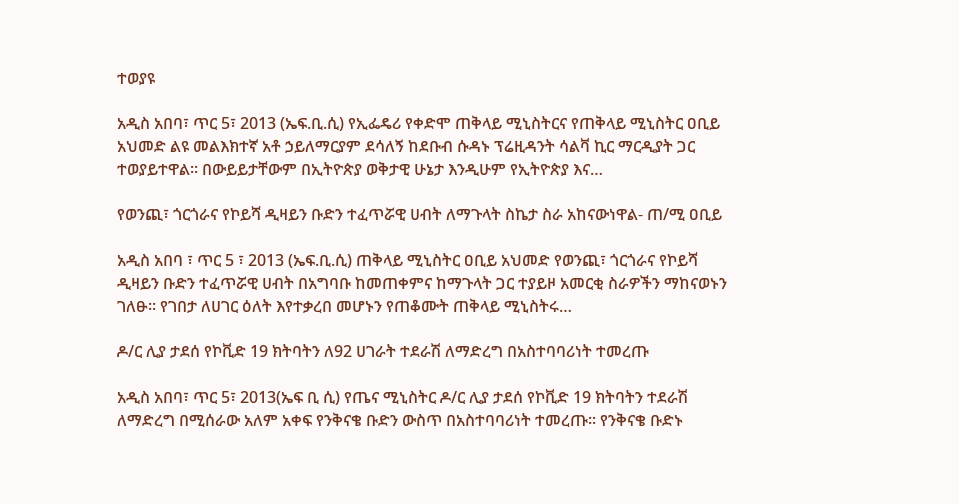ተወያዩ

አዲስ አበባ፣ ጥር 5፣ 2013 (ኤፍ.ቢ.ሲ) የኢፌዴሪ የቀድሞ ጠቅላይ ሚኒስትርና የጠቅላይ ሚኒስትር ዐቢይ አህመድ ልዩ መልእክተኛ አቶ ኃይለማርያም ደሳለኝ ከደቡብ ሱዳኑ ፕሬዚዳንት ሳልቫ ኪር ማርዲያት ጋር ተወያይተዋል። በውይይታቸውም በኢትዮጵያ ወቅታዊ ሁኔታ እንዲሁም የኢትዮጵያ እና…

የወንጪ፣ ጎርጎራና የኮይሻ ዲዛይን ቡድን ተፈጥሯዊ ሀብት ለማጉላት ስኬታ ስራ አከናውነዋል- ጠ/ሚ ዐቢይ

አዲስ አበባ ፣ ጥር 5 ፣ 2013 (ኤፍ.ቢ.ሲ) ጠቅላይ ሚኒስትር ዐቢይ አህመድ የወንጪ፣ ጎርጎራና የኮይሻ ዲዛይን ቡድን ተፈጥሯዊ ሀብት በአግባቡ ከመጠቀምና ከማጉላት ጋር ተያይዞ አመርቂ ስራዎችን ማከናወኑን ገለፁ። የገበታ ለሀገር ዕለት እየተቃረበ መሆኑን የጠቆሙት ጠቅላይ ሚኒስትሩ…

ዶ/ር ሊያ ታደሰ የኮቪድ 19 ክትባትን ለ92 ሀገራት ተደራሽ ለማድረግ በአስተባባሪነት ተመረጡ

አዲስ አበባ፣ ጥር 5፣ 2013(ኤፍ ቢ ሲ) የጤና ሚኒስትር ዶ/ር ሊያ ታደሰ የኮቪድ 19 ክትባትን ተደራሽ ለማድረግ በሚሰራው አለም አቀፍ የንቅናቄ ቡድን ውስጥ በአስተባባሪነት ተመረጡ፡፡ የንቅናቄ ቡድኑ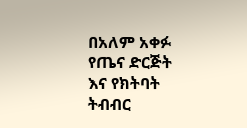በአለም አቀፉ የጤና ድርጅት እና የክትባት ትብብር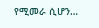የሚመራ ሲሆን…